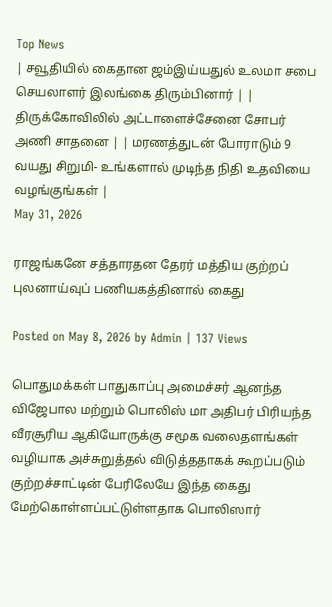Top News
| சவூதியில் கைதான ஜம்இய்யதுல் உலமா சபை செயலாளர் இலங்கை திரும்பினார் | | திருக்கோவிலில் அட்டாளைச்சேனை சோபர் அணி சாதனை | | மரணத்துடன் போராடும் 9 வயது சிறுமி- உங்களால் முடிந்த நிதி உதவியை வழங்குங்கள் |
May 31, 2026

ராஜங்கனே சத்தாரதன தேரர் மத்திய குற்றப் புலனாய்வுப் பணியகத்தினால் கைது

Posted on May 8, 2026 by Admin | 137 Views

பொதுமக்கள் பாதுகாப்பு அமைச்சர் ஆனந்த விஜேபால மற்றும் பொலிஸ் மா அதிபர் பிரியந்த வீரசூரிய ஆகியோருக்கு சமூக வலைதளங்கள் வழியாக அச்சுறுத்தல் விடுத்ததாகக் கூறப்படும் குற்றச்சாட்டின் பேரிலேயே இந்த கைது மேற்கொள்ளப்பட்டுள்ளதாக பொலிஸார்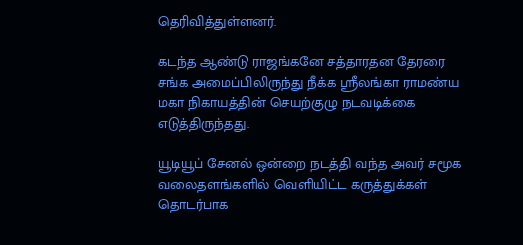தெரிவித்துள்ளனர்.

கடந்த ஆண்டு ராஜங்கனே சத்தாரதன தேரரை சங்க அமைப்பிலிருந்து நீக்க ஸ்ரீலங்கா ராமண்ய மகா நிகாயத்தின் செயற்குழு நடவடிக்கை எடுத்திருந்தது.

யூடியூப் சேனல் ஒன்றை நடத்தி வந்த அவர் சமூக வலைதளங்களில் வெளியிட்ட கருத்துக்கள் தொடர்பாக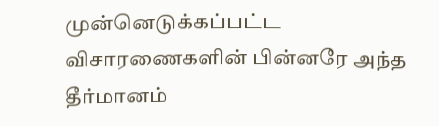முன்னெடுக்கப்பட்ட விசாரணைகளின் பின்னரே அந்த தீர்மானம்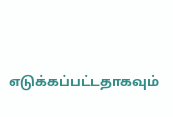எடுக்கப்பட்டதாகவும்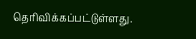தெரிவிக்கப்பட்டுள்ளது.